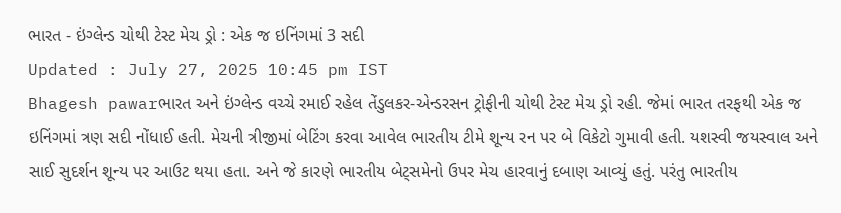ભારત - ઇંગ્લેન્ડ ચોથી ટેસ્ટ મેચ ડ્રો : એક જ ઇનિંગમાં 3 સદી
Updated : July 27, 2025 10:45 pm IST
Bhagesh pawarભારત અને ઇંગ્લેન્ડ વચ્ચે રમાઈ રહેલ તેંડુલકર-એન્ડરસન ટ્રોફીની ચોથી ટેસ્ટ મેચ ડ્રો રહી. જેમાં ભારત તરફથી એક જ ઇનિંગમાં ત્રણ સદી નોંધાઈ હતી. મેચની ત્રીજીમાં બેટિંગ કરવા આવેલ ભારતીય ટીમે શૂન્ય રન પર બે વિકેટો ગુમાવી હતી. યશસ્વી જયસ્વાલ અને સાઈ સુદર્શન શૂન્ય પર આઉટ થયા હતા. અને જે કારણે ભારતીય બેટ્સમેનો ઉપર મેચ હારવાનું દબાણ આવ્યું હતું. પરંતુ ભારતીય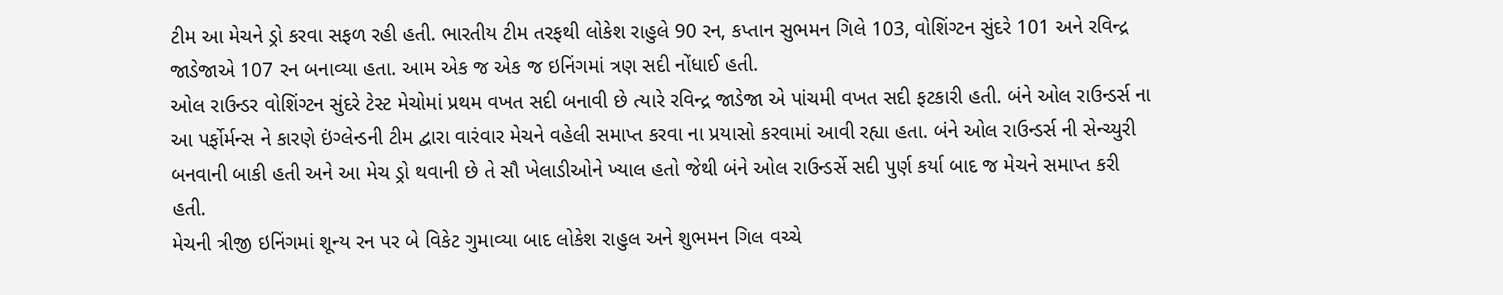ટીમ આ મેચને ડ્રો કરવા સફળ રહી હતી. ભારતીય ટીમ તરફથી લોકેશ રાહુલે 90 રન, કપ્તાન સુભમન ગિલે 103, વોશિંગ્ટન સુંદરે 101 અને રવિન્દ્ર જાડેજાએ 107 રન બનાવ્યા હતા. આમ એક જ એક જ ઇનિંગમાં ત્રણ સદી નોંધાઈ હતી.
ઓલ રાઉન્ડર વોશિંગ્ટન સુંદરે ટેસ્ટ મેચોમાં પ્રથમ વખત સદી બનાવી છે ત્યારે રવિન્દ્ર જાડેજા એ પાંચમી વખત સદી ફટકારી હતી. બંને ઓલ રાઉન્ડર્સ ના આ પર્ફોર્મન્સ ને કારણે ઇંગ્લેન્ડની ટીમ દ્વારા વારંવાર મેચને વહેલી સમાપ્ત કરવા ના પ્રયાસો કરવામાં આવી રહ્યા હતા. બંને ઓલ રાઉન્ડર્સ ની સેન્ચ્યુરી બનવાની બાકી હતી અને આ મેચ ડ્રો થવાની છે તે સૌ ખેલાડીઓને ખ્યાલ હતો જેથી બંને ઓલ રાઉન્ડર્સે સદી પુર્ણ કર્યા બાદ જ મેચને સમાપ્ત કરી હતી.
મેચની ત્રીજી ઇનિંગમાં શૂન્ય રન પર બે વિકેટ ગુમાવ્યા બાદ લોકેશ રાહુલ અને શુભમન ગિલ વચ્ચે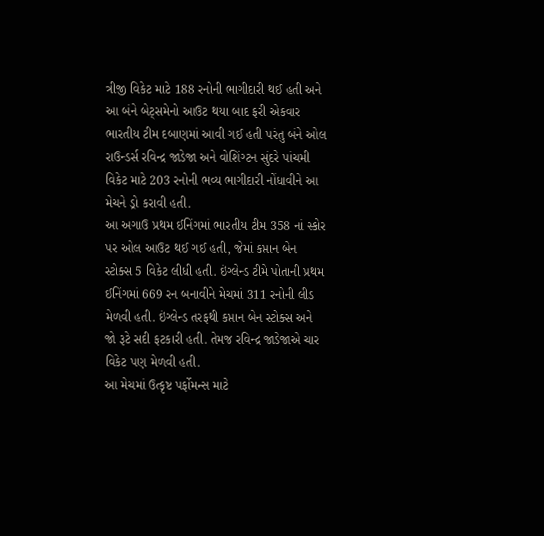ત્રીજી વિકેટ માટે 188 રનોની ભાગીદારી થઈ હતી અને આ બંને બેટ્સમેનો આઉટ થયા બાદ ફરી એકવાર ભારતીય ટીમ દબાણમાં આવી ગઈ હતી પરંતુ બંને ઓલ રાઉન્ડર્સ રવિન્દ્ર જાડેજા અને વોશિંગ્ટન સુંદરે પાંચમી વિકેટ માટે 203 રનોની ભવ્ય ભાગીદારી નોંધાવીને આ મેચને ડ્રો કરાવી હતી.
આ અગાઉ પ્રથમ ઈનિંગમાં ભારતીય ટીમ 358 નાં સ્કોર પર ઓલ આઉટ થઈ ગઈ હતી, જેમાં કપ્તાન બેન સ્ટોક્સ 5 વિકેટ લીધી હતી. ઇંગ્લેન્ડ ટીમે પોતાની પ્રથમ ઈનિંગમાં 669 રન બનાવીને મેચમાં 311 રનોની લીડ મેળવી હતી. ઇંગ્લેન્ડ તરફથી કપ્તાન બેન સ્ટોક્સ અને જો રૂટે સદી ફટકારી હતી. તેમજ રવિન્દ્ર જાડેજાએ ચાર વિકેટ પણ મેળવી હતી.
આ મેચમાં ઉત્કૃષ્ટ પર્ફોમન્સ માટે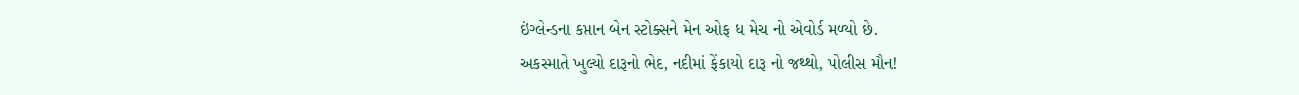ઇંગ્લેન્ડના કપ્તાન બેન સ્ટોક્સને મેન ઓફ ધ મેચ નો એવોર્ડ મળ્યો છે.
અકસ્માતે ખુલ્યો દારૂનો ભેદ, નદીમાં ફેંકાયો દારૂ નો જથ્થો, પોલીસ મૌન!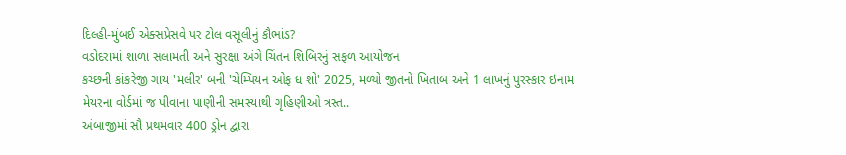દિલ્હી-મુંબઈ એક્સપ્રેસવે પર ટોલ વસૂલીનું કૌભાંડ?
વડોદરામાં શાળા સલામતી અને સુરક્ષા અંગે ચિંતન શિબિરનું સફળ આયોજન
કચ્છની કાંકરેજી ગાય 'મલીર' બની 'ચેમ્પિયન ઓફ ધ શો' 2025, મળ્યો જીતનો ખિતાબ અને 1 લાખનું પુરસ્કાર ઇનામ
મેયરના વોર્ડમાં જ પીવાના પાણીની સમસ્યાથી ગૃહિણીઓ ત્રસ્ત..
અંબાજીમાં સૌ પ્રથમવાર 400 ડ્રોન દ્વારા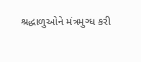શ્રદ્ધાળુઓને મંત્રમુગ્ધ કરી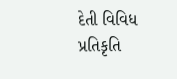દેતી વિવિધ પ્રતિકૃતિ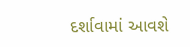દર્શાવામાં આવશે